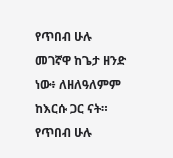የጥበብ ሁሉ መገኛዋ ከጌታ ዘንድ ነው፥ ለዘለዓለምም ከእርሱ ጋር ናት።
የጥበብ ሁሉ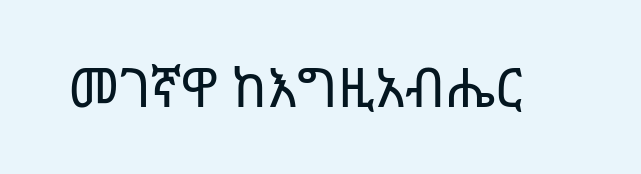መገኛዋ ከእግዚአብሔር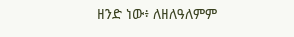ዘንድ ነው፥ ለዘለዓለምም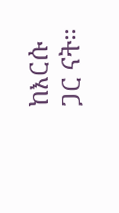ከእርሱ ጋር ናት።